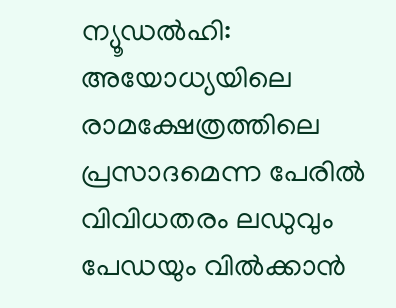ന്യൂഡൽഹി: അയോധ്യയിലെ രാമക്ഷേത്രത്തിലെ പ്രസാദമെന്ന പേരിൽ വിവിധതരം ലഡുവും പേഡയും വിൽക്കാൻ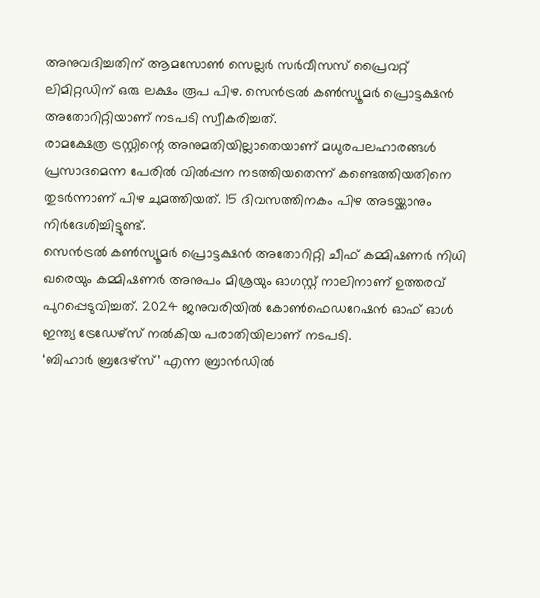അനുവദിച്ചതിന് ആമസോൺ സെല്ലർ സർവീസസ് പ്രൈവറ്റ് ലിമിറ്റഡിന് ഒരു ലക്ഷം രൂപ പിഴ. സെൻട്രൽ കൺസ്യൂമർ പ്രൊട്ടക്ഷൻ അതോറിറ്റിയാണ് നടപടി സ്വീകരിച്ചത്.
രാമക്ഷേത്ര ട്രസ്റ്റിന്റെ അനുമതിയില്ലാതെയാണ് മധുരപലഹാരങ്ങൾ പ്രസാദമെന്ന പേരിൽ വിൽപ്പന നടത്തിയതെന്ന് കണ്ടെത്തിയതിനെ തുടർന്നാണ് പിഴ ചുമത്തിയത്. 15 ദിവസത്തിനകം പിഴ അടയ്ക്കാനും നിർദേശിച്ചിട്ടുണ്ട്.
സെൻട്രൽ കൺസ്യൂമർ പ്രൊട്ടക്ഷൻ അതോറിറ്റി ചീഫ് കമ്മിഷണർ നിധി ഖരെയും കമ്മിഷണർ അനുപം മിശ്രയും ഓഗസ്റ്റ് നാലിനാണ് ഉത്തരവ് പുറപ്പെടുവിച്ചത്. 2024 ജനുവരിയിൽ കോൺഫെഡറേഷൻ ഓഫ് ഓൾ ഇന്ത്യ ട്രേഡേഴ്സ് നൽകിയ പരാതിയിലാണ് നടപടി.
‘ബിഹാർ ബ്രദേഴ്സ്’ എന്ന ബ്രാൻഡിൽ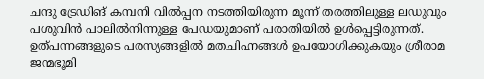ചന്ദു ട്രേഡിങ് കമ്പനി വിൽപ്പന നടത്തിയിരുന്ന മൂന്ന് തരത്തിലുള്ള ലഡുവും പശുവിൻ പാലിൽനിന്നുള്ള പേഡയുമാണ് പരാതിയിൽ ഉൾപ്പെട്ടിരുന്നത്. ഉത്പന്നങ്ങളുടെ പരസ്യങ്ങളിൽ മതചിഹ്നങ്ങൾ ഉപയോഗിക്കുകയും ശ്രീരാമ ജന്മഭൂമി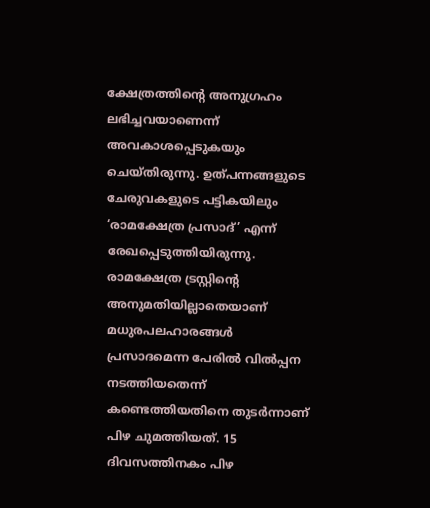ക്ഷേത്രത്തിന്റെ അനുഗ്രഹം ലഭിച്ചവയാണെന്ന് അവകാശപ്പെടുകയും ചെയ്തിരുന്നു. ഉത്പന്നങ്ങളുടെ ചേരുവകളുടെ പട്ടികയിലും ‘രാമക്ഷേത്ര പ്രസാദ്’ എന്ന് രേഖപ്പെടുത്തിയിരുന്നു.
രാമക്ഷേത്ര ട്രസ്റ്റിന്റെ അനുമതിയില്ലാതെയാണ് മധുരപലഹാരങ്ങൾ പ്രസാദമെന്ന പേരിൽ വിൽപ്പന നടത്തിയതെന്ന് കണ്ടെത്തിയതിനെ തുടർന്നാണ് പിഴ ചുമത്തിയത്. 15 ദിവസത്തിനകം പിഴ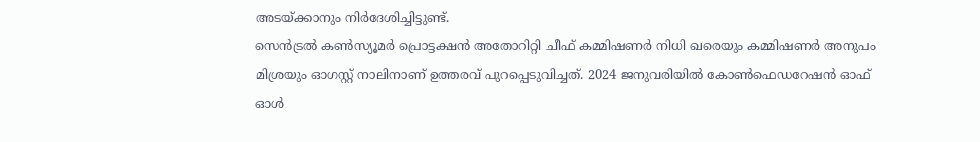അടയ്ക്കാനും നിർദേശിച്ചിട്ടുണ്ട്.
സെൻട്രൽ കൺസ്യൂമർ പ്രൊട്ടക്ഷൻ അതോറിറ്റി ചീഫ് കമ്മിഷണർ നിധി ഖരെയും കമ്മിഷണർ അനുപം മിശ്രയും ഓഗസ്റ്റ് നാലിനാണ് ഉത്തരവ് പുറപ്പെടുവിച്ചത്. 2024 ജനുവരിയിൽ കോൺഫെഡറേഷൻ ഓഫ് ഓൾ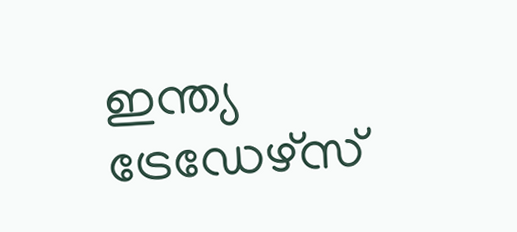ഇന്ത്യ ട്രേഡേഴ്സ്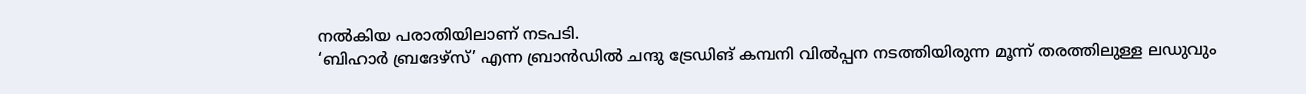നൽകിയ പരാതിയിലാണ് നടപടി.
‘ബിഹാർ ബ്രദേഴ്സ്’ എന്ന ബ്രാൻഡിൽ ചന്ദു ട്രേഡിങ് കമ്പനി വിൽപ്പന നടത്തിയിരുന്ന മൂന്ന് തരത്തിലുള്ള ലഡുവും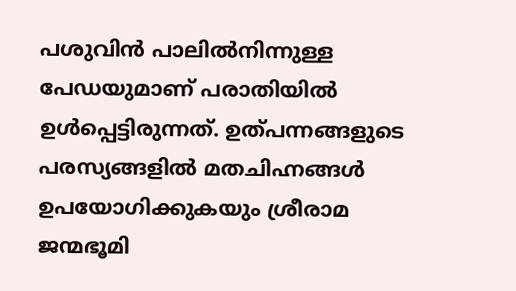പശുവിൻ പാലിൽനിന്നുള്ള പേഡയുമാണ് പരാതിയിൽ ഉൾപ്പെട്ടിരുന്നത്. ഉത്പന്നങ്ങളുടെ പരസ്യങ്ങളിൽ മതചിഹ്നങ്ങൾ ഉപയോഗിക്കുകയും ശ്രീരാമ ജന്മഭൂമി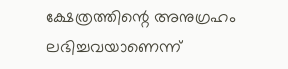ക്ഷേത്രത്തിന്റെ അനുഗ്രഹം ലഭിച്ചവയാണെന്ന്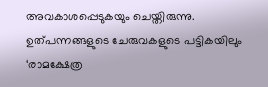അവകാശപ്പെടുകയും ചെയ്തിരുന്നു. ഉത്പന്നങ്ങളുടെ ചേരുവകളുടെ പട്ടികയിലും ‘രാമക്ഷേത്ര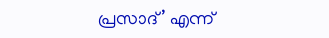പ്രസാദ്’ എന്ന്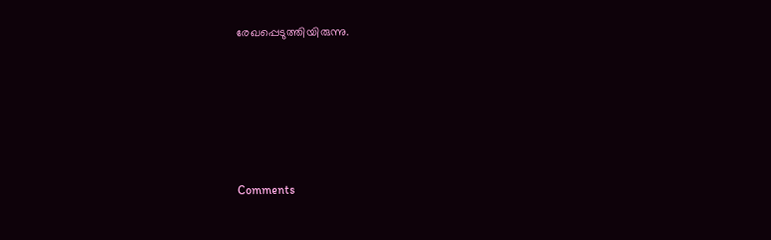രേഖപ്പെടുത്തിയിരുന്നു.







Comments